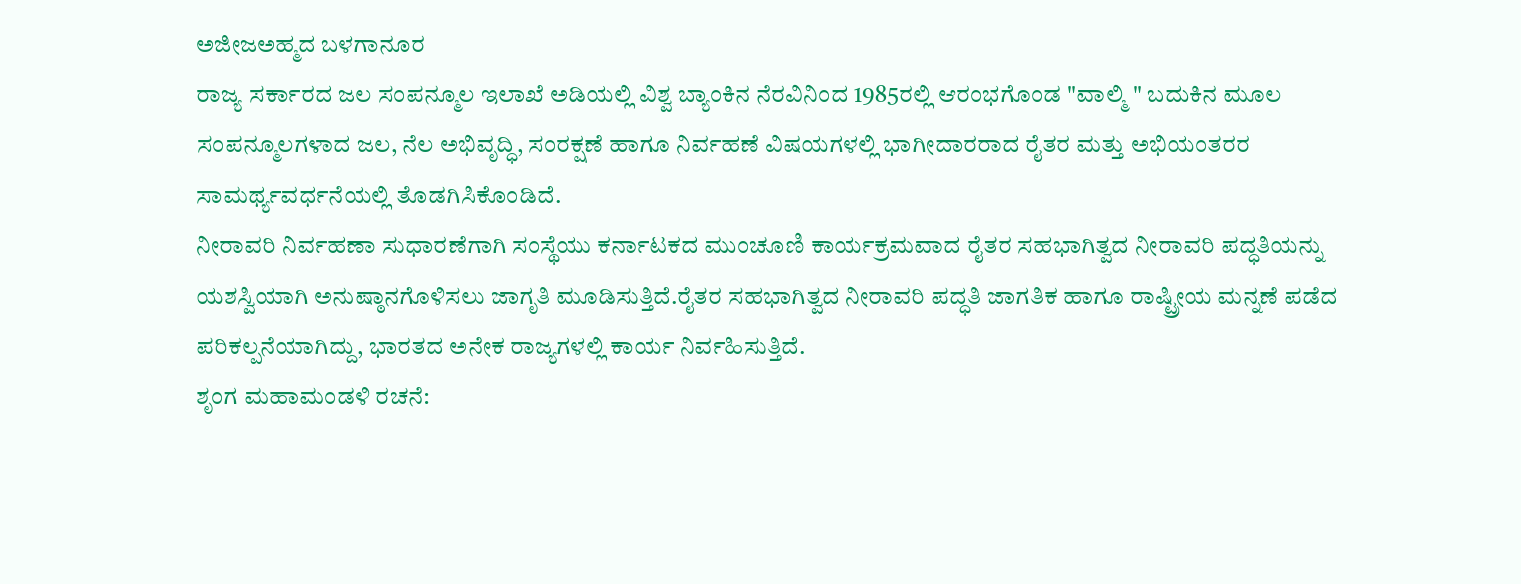ಅಜೀಜಅಹ್ಮದ ಬಳಗಾನೂರ
ರಾಜ್ಯ ಸರ್ಕಾರದ ಜಲ ಸಂಪನ್ಮೂಲ ಇಲಾಖೆ ಅಡಿಯಲ್ಲಿ ವಿಶ್ವ ಬ್ಯಾಂಕಿನ ನೆರವಿನಿಂದ 1985ರಲ್ಲಿ ಆರಂಭಗೊಂಡ "ವಾಲ್ಮಿ " ಬದುಕಿನ ಮೂಲ ಸಂಪನ್ಮೂಲಗಳಾದ ಜಲ, ನೆಲ ಅಭಿವೃದ್ಧಿ, ಸಂರಕ್ಷಣೆ ಹಾಗೂ ನಿರ್ವಹಣೆ ವಿಷಯಗಳಲ್ಲಿ ಭಾಗೀದಾರರಾದ ರೈತರ ಮತ್ತು ಅಭಿಯಂತರರ ಸಾಮರ್ಥ್ಯವರ್ಧನೆಯಲ್ಲಿ ತೊಡಗಿಸಿಕೊಂಡಿದೆ.
ನೀರಾವರಿ ನಿರ್ವಹಣಾ ಸುಧಾರಣೆಗಾಗಿ ಸಂಸ್ಥೆಯು ಕರ್ನಾಟಕದ ಮುಂಚೂಣಿ ಕಾರ್ಯಕ್ರಮವಾದ ರೈತರ ಸಹಭಾಗಿತ್ವದ ನೀರಾವರಿ ಪದ್ಧತಿಯನ್ನು ಯಶಸ್ವಿಯಾಗಿ ಅನುಷ್ಠಾನಗೊಳಿಸಲು ಜಾಗೃತಿ ಮೂಡಿಸುತ್ತಿದೆ.ರೈತರ ಸಹಭಾಗಿತ್ವದ ನೀರಾವರಿ ಪದ್ಧತಿ ಜಾಗತಿಕ ಹಾಗೂ ರಾಷ್ಟ್ರೀಯ ಮನ್ನಣೆ ಪಡೆದ ಪರಿಕಲ್ಪನೆಯಾಗಿದ್ದು, ಭಾರತದ ಅನೇಕ ರಾಜ್ಯಗಳಲ್ಲಿ ಕಾರ್ಯ ನಿರ್ವಹಿಸುತ್ತಿದೆ.
ಶೃಂಗ ಮಹಾಮಂಡಳಿ ರಚನೆ: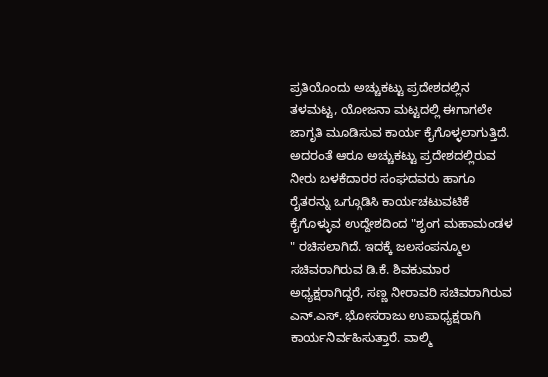ಪ್ರತಿಯೊಂದು ಅಚ್ಚುಕಟ್ಟು ಪ್ರದೇಶದಲ್ಲಿನ ತಳಮಟ್ಟ, ಯೋಜನಾ ಮಟ್ಟದಲ್ಲಿ ಈಗಾಗಲೇ ಜಾಗೃತಿ ಮೂಡಿಸುವ ಕಾರ್ಯ ಕೈಗೊಳ್ಳಲಾಗುತ್ತಿದೆ. ಅದರಂತೆ ಆರೂ ಅಚ್ಚುಕಟ್ಟು ಪ್ರದೇಶದಲ್ಲಿರುವ ನೀರು ಬಳಕೆದಾರರ ಸಂಘದವರು ಹಾಗೂ ರೈತರನ್ನು ಒಗ್ಗೂಡಿಸಿ ಕಾರ್ಯಚಟುವಟಿಕೆ ಕೈಗೊಳ್ಳುವ ಉದ್ದೇಶದಿಂದ "ಶೃಂಗ ಮಹಾಮಂಡಳ " ರಚಿಸಲಾಗಿದೆ. ಇದಕ್ಕೆ ಜಲಸಂಪನ್ಮೂಲ ಸಚಿವರಾಗಿರುವ ಡಿ.ಕೆ. ಶಿವಕುಮಾರ ಅಧ್ಯಕ್ಷರಾಗಿದ್ದರೆ, ಸಣ್ಣ ನೀರಾವರಿ ಸಚಿವರಾಗಿರುವ ಎನ್.ಎಸ್. ಭೋಸರಾಜು ಉಪಾಧ್ಯಕ್ಷರಾಗಿ ಕಾರ್ಯನಿರ್ವಹಿಸುತ್ತಾರೆ. ವಾಲ್ಮಿ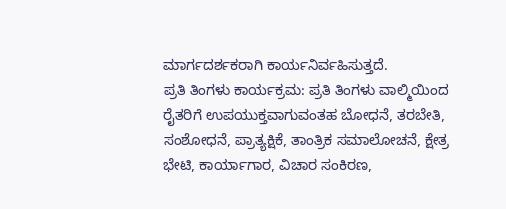ಮಾರ್ಗದರ್ಶಕರಾಗಿ ಕಾರ್ಯನಿರ್ವಹಿಸುತ್ತದೆ.
ಪ್ರತಿ ತಿಂಗಳು ಕಾರ್ಯಕ್ರಮ: ಪ್ರತಿ ತಿಂಗಳು ವಾಲ್ಮಿಯಿಂದ ರೈತರಿಗೆ ಉಪಯುಕ್ತವಾಗುವಂತಹ ಬೋಧನೆ, ತರಬೇತಿ, ಸಂಶೋಧನೆ, ಪ್ರಾತ್ಯಕ್ಷಿಕೆ, ತಾಂತ್ರಿಕ ಸಮಾಲೋಚನೆ, ಕ್ಷೇತ್ರ ಭೇಟಿ, ಕಾರ್ಯಾಗಾರ, ವಿಚಾರ ಸಂಕಿರಣ,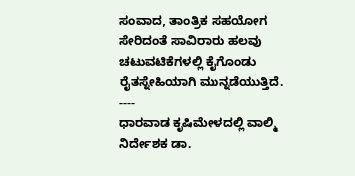ಸಂವಾದ, ತಾಂತ್ರಿಕ ಸಹಯೋಗ ಸೇರಿದಂತೆ ಸಾವಿರಾರು ಹಲವು ಚಟುವಟಿಕೆಗಳಲ್ಲಿ ಕೈಗೊಂಡು ರೈತಸ್ನೇಹಿಯಾಗಿ ಮುನ್ನಡೆಯುತ್ತಿದೆ.
----
ಧಾರವಾಡ ಕೃಷಿಮೇಳದಲ್ಲಿ ವಾಲ್ಮಿ ನಿರ್ದೇಶಕ ಡಾ.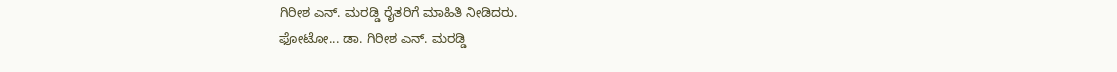ಗಿರೀಶ ಎನ್. ಮರಡ್ಡಿ ರೈತರಿಗೆ ಮಾಹಿತಿ ನೀಡಿದರು.
ಫೋಟೋ... ಡಾ. ಗಿರೀಶ ಎನ್. ಮರಡ್ಡಿ